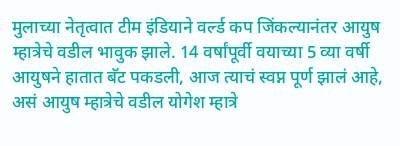मुलाच्या नेतृत्वात टीम इंडियाने वर्ल्ड कप जिंकल्यानंतर आयुष म्हात्रेचे वडील भावुक झाले. 14 वर्षांपूर्वी वयाच्या 5 व्या वर्षी आयुषने हातात बॅट पकडली, आज त्याचं स्वप्न पूर्ण झालं आहे, असं आयुष म्हात्रेचे वडील योगेश म्हात्रे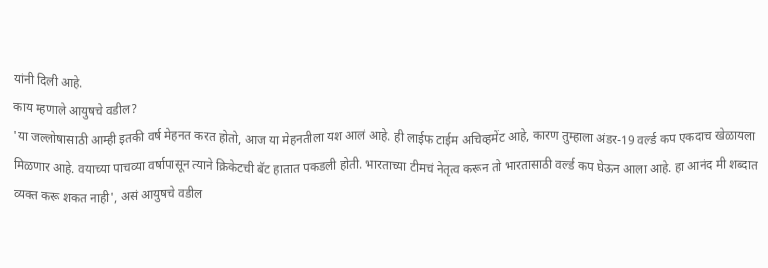यांनी दिली आहे.
काय म्हणाले आयुषचे वडील?
'या जल्लोषासाठी आम्ही इतकी वर्ष मेहनत करत होतो, आज या मेहनतीला यश आलं आहे. ही लाईफ टाईम अचिव्हमेंट आहे, कारण तुम्हाला अंडर-19 वर्ल्ड कप एकदाच खेळायला मिळणार आहे. वयाच्या पाचव्या वर्षापासून त्याने क्रिकेटची बॅट हातात पकडली होती. भारताच्या टीमचं नेतृत्व करून तो भारतासाठी वर्ल्ड कप घेऊन आला आहे. हा आनंद मी शब्दात व्यक्त करू शकत नाही', असं आयुषचे वडील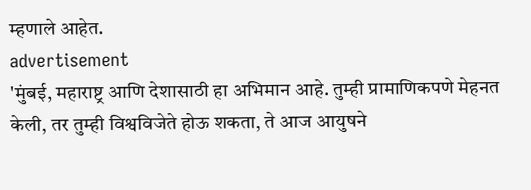म्हणाले आहेत.
advertisement
'मुंबई, महाराष्ट्र आणि देशासाठी हा अभिमान आहे. तुम्ही प्रामाणिकपणे मेहनत केली, तर तुम्ही विश्वविजेते होऊ शकता, ते आज आयुषने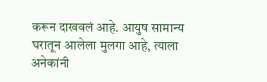करून दाखवलं आहे. आयुष सामान्य घरातून आलेला मुलगा आहे, त्याला अनेकांनी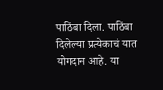पाठिंबा दिला. पाठिंबा दिलेल्या प्रत्येकाचं यात योगदान आहे. या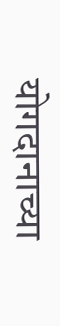योगदानाच्या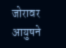जोरावर आयुषने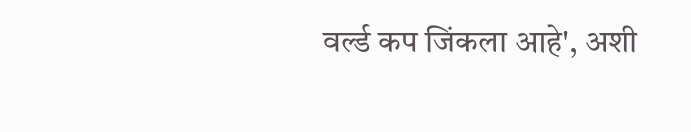वर्ल्ड कप जिंकला आहे', अशी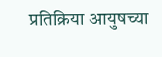प्रतिक्रिया आयुषच्या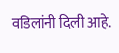वडिलांनी दिली आहे.